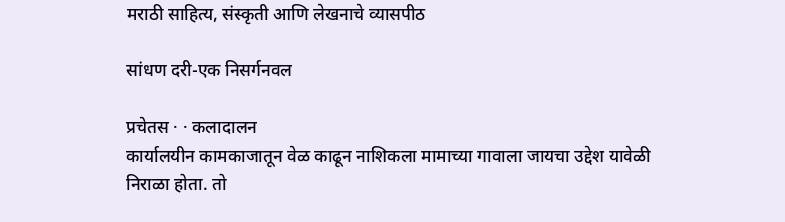मराठी साहित्य, संस्कृती आणि लेखनाचे व्यासपीठ

सांधण दरी-एक निसर्गनवल

प्रचेतस · · कलादालन
कार्यालयीन कामकाजातून वेळ काढून नाशिकला मामाच्या गावाला जायचा उद्देश यावेळी निराळा होता. तो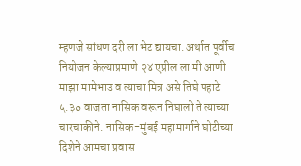म्हणजे सांधण दरी ला भेट द्यायचा. अर्थात पूर्वीच नियोजन केल्याप्रमाणे २४ एप्रील ला मी आणी माझा मामेभाउ व त्याचा मित्र असे तिघे पहाटे ५.३० वाजता नासिक वरून निघालो ते त्याच्या चारचाकीने. नासिक-मुंबई महामार्गाने घोटीच्या दिशेने आमचा प्रवास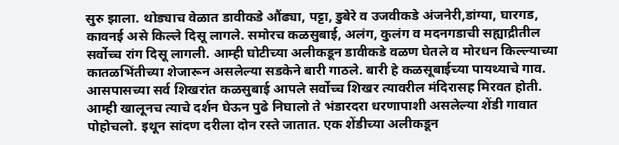सुरु झाला. थोड्याच वेळात डावीकडे औंढ्या, पट्टा, डुबेरे व उजवीकडे अंजनेरी,डांग्या, घारगड, कावनई असे किल्ले दिसू लागले. समोरच कळसुबाई, अलंग, कुलंग व मदनगडाची सह्याद्रीतील सर्वोच्च रांग दिसू लागली. आम्ही घोटीच्या अलीकडून डावीकडे वळण घेतले व मोरधन किल्ल्याच्या कातळभिंतीच्या शेजारून असलेल्या सडकेने बारी गाठले. बारी हे कळसूबाईच्या पायथ्याचे गाव. आसपासच्या सर्व शिखरांत कळसुबाई आपले सर्वोच्च शिखर त्यावरील मंदिरासह मिरवत होती. आम्ही खालूनच त्याचे दर्शन घेऊन पुढे निघालो ते भंडारदरा धरणापाशी असलेल्या शेंडी गावात पोहोचलो. इथून सांदण दरीला दोन रस्ते जातात. एक शेंडीच्या अलीकडून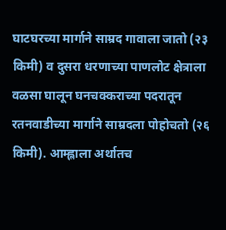घाटघरच्या मार्गाने साम्रद गावाला जातो (२३ किमी) व दुसरा धरणाच्या पाणलोट क्षेत्राला वळसा घालून घनचक्कराच्या पदरातून रतनवाडीच्या मार्गाने साम्रदला पोहोचतो (२६ किमी). आम्ह्लाला अर्थातच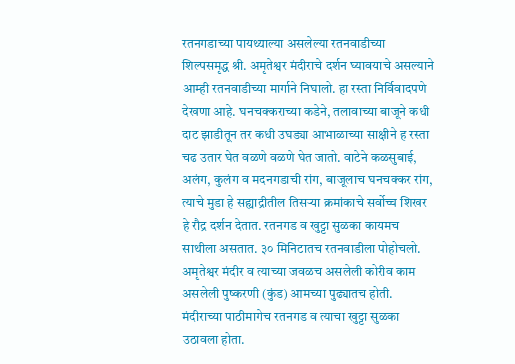रतनगडाच्या पायथ्याल्या असलेल्या रतनवाडीच्या शिल्पसमृद्ध श्री. अमृतेश्वर मंदीराचे दर्शन घ्यावयाचे असल्याने आम्ही रतनवाडीच्या मार्गाने निघालो. हा रस्ता निर्विवादपणे देखणा आहे. घनचक्कराच्या कडेने, तलावाच्या बाजूने कधी दाट झाडीतून तर कधी उघड्या आभाळाच्या साक्षीने ह रस्ता चढ उतार घेत वळणे वळणे घेत जातो. वाटेने कळसुबाई, अलंग, कुलंग व मदनगडाची रांग, बाजूलाच घनचक्कर रांग, त्याचे मुडा हे सह्याद्रीतील तिसर्‍या क्रमांकाचे सर्वोच्च शिखर हे रौद्र दर्शन देतात. रतनगड व खुट्टा सुळका कायमच साथीला असतात. ३० मिनिटातच रतनवाडीला पोहोचलो. अमृतेश्वर मंदीर व त्याच्या जवळच असलेली कोरीव काम असलेली पुष्करणी (कुंड) आमच्या पुढ्यातच होती. मंदीराच्या पाठीमागेच रतनगड व त्याचा खुट्टा सुळका उठावला होता.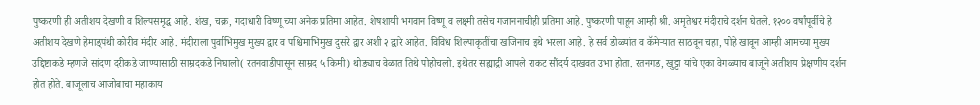पुष्करणी ही अतीशय देखणी व शिल्पसमृद्ध आहे. शंख, चक्र, गदाधारी विष्णू च्या अनेक प्रतिमा आहेत. शेषशायी भगवान विष्णू व लक्ष्मी तसेच गजाननाचीही प्रतिमा आहे. पुष्करणी पाहून आम्ही श्री. अमृतेश्वर मंदीराचे दर्शन घेतले. १२०० वर्षांपूर्वीचे हे अतीशय देखणे हेमाड्पंथी कोरीव मंदीर आहे. मंदीराला पुर्वाभिमुख मुख्य द्वार व पश्चिमाभिमुख दुसरे द्वार अशी २ द्वारे आहेत. विविध शिल्पाकृतींचा खजिनाच इथे भरला आहे. हे सर्व डोळ्यांत व कॅमेर्‍यात साठवून चहा, पोहे खावून आम्ही आमच्या मुख्य उद्दिष्टाकडे म्हणजे सांदण दरीकडे जाण्यासाठी साम्रदकडे निघालो( रतनवाडीपासून साम्रद ५ किमी) थोड्याच वेळात तिथे पोहोचलो. इथेतर सह्याद्री आपले राकट सौंदर्य दाखवत उभा होता. रतनगड, खुट्टा यांचे एका वेगळ्याच बाजूने अतीशय प्रेक्षणीय दर्शन होत होते. बाजूलाच आजोबाचा महाकाय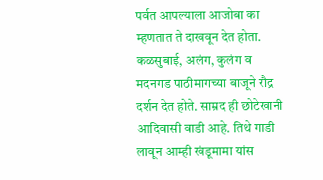पर्वत आपल्याला आजोबा का म्हणतात ते दाखवून देत होता. कळसुबाई, अलंग, कुलंग व मदनगड पाठीमागच्या बाजूने रौद्र दर्शन देत होते. साम्रद ही छोटेखानी आदिवासी वाडी आहे. तिथे गाडी लावून आम्ही खंडूमामा यांस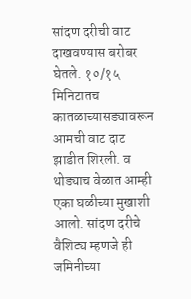सांदण दरीची वाट दाखवण्यास बरोबर घेतले. १०/१५ मिनिटातच कातळाच्यासड्यावरून आमची वाट दाट झाडीत शिरली. व थोड्याच वेळात आम्ही एका घळीच्या मुखाशी आलो. सांदण दरीचे वैशिट्य म्हणजे ही जमिनीच्या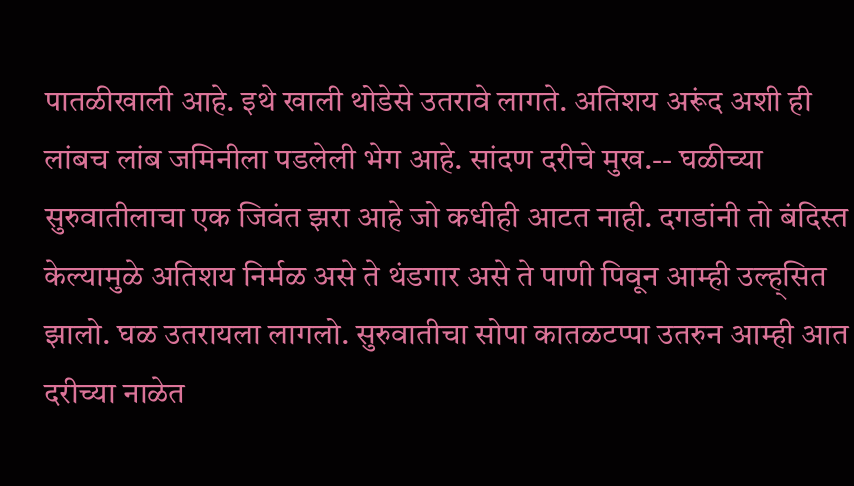पातळीखाली आहे. इथे खाली थोडेसे उतरावे लागते. अतिशय अरूंद अशी ही लांबच लांब जमिनीला पडलेली भेग आहे. सांदण दरीचे मुख.-- घळीच्या सुरुवातीलाचा एक जिवंत झरा आहे जो कधीही आटत नाही. दगडांनी तो बंदिस्त केल्यामुळे अतिशय निर्मळ असे ते थंडगार असे ते पाणी पिवून आम्ही उल्ह्सित झालो. घळ उतरायला लागलो. सुरुवातीचा सोपा कातळटप्पा उतरुन आम्ही आत दरीच्या नाळेत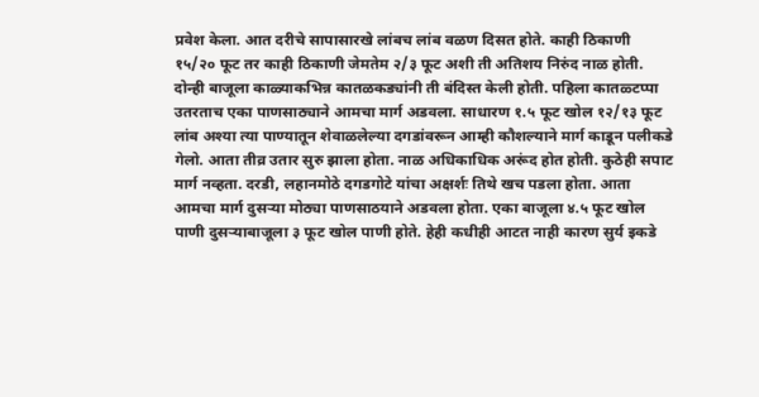प्रवेश केला. आत दरीचे सापासारखे लांबच लांब वळण दिसत होते. काही ठिकाणी १५/२० फूट तर काही ठिकाणी जेमतेम २/३ फूट अशी ती अतिशय निरुंद नाळ होती. दोन्ही बाजूला काळ्याकभिन्न कातळकड्यांनी ती बंदिस्त केली होती. पहिला कातळ्टप्पा उतरताच एका पाणसाठ्याने आमचा मार्ग अडवला. साधारण १.५ फूट खोल १२/१३ फूट लांब अश्या त्या पाण्यातून शेवाळलेल्या दगडांवरून आम्ही कौशल्याने मार्ग काडून पलीकडे गेलो. आता तीव्र उतार सुरु झाला होता. नाळ अधिकाधिक अरूंद होत होती. कुठेही सपाट मार्ग नव्हता. दरडी, लहानमोठे दगडगोटे यांचा अक्षर्शः तिथे खच पडला होता. आता आमचा मार्ग दुसर्‍या मोठ्या पाणसाठयाने अडवला होता. एका बाजूला ४.५ फूट खोल पाणी दुसर्‍याबाजूला ३ फूट खोल पाणी होते. हेही कधीही आटत नाही कारण सुर्य इकडे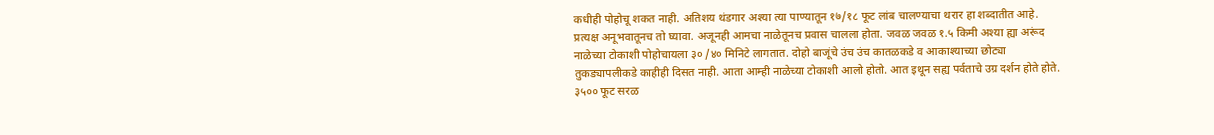कधीही पोहोचू शकत नाही. अतिशय थंडगार अश्या त्या पाण्यातून १७/१८ फूट लांब चालण्याचा थरार हा शब्दातीत आहे. प्रत्यक्ष अनूभवातूनच तो घ्यावा. अजूनही आमचा नाळेतूनच प्रवास चालला होता. जवळ जवळ १.५ किमी अश्या ह्या अरूंद नाळेच्या टोकाशी पोहोचायला ३० /४० मिनिटे लागतात. दोहो बाजूंचे उंच उंच कातळकडे व आकाश्याच्या छोट्या तुकड्यापलीकडे काहीही दिसत नाही. आता आम्ही नाळेच्या टोकाशी आलो होतो. आत इथून सह्य पर्वताचे उग्र दर्शन होते होते. ३५०० फूट सरळ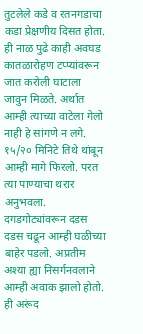तुटलेले कडे व रतनगडाचा कडा प्रेक्षणीय दिसत होता. ही नाळ पुढे काही अवघड कातळारोहण टप्प्यांवरून जात करोली घाटाला जावुन मिळते. अर्थात आम्ही त्याच्या वाटेला गेलो नाही हे सांगणे न लगे. १५/२० मिनिटे तिथे थांबून आम्ही मागे फिरलो. परत त्या पाण्याचा थरार अनुभवला. दगडगोट्यांवरून दडस दडस चढून आम्ही घळीच्या बाहेर पडलो. अप्रतीम अश्या ह्या निसर्गनवलाने आम्ही अवाक झालो होतो. ही अरूंद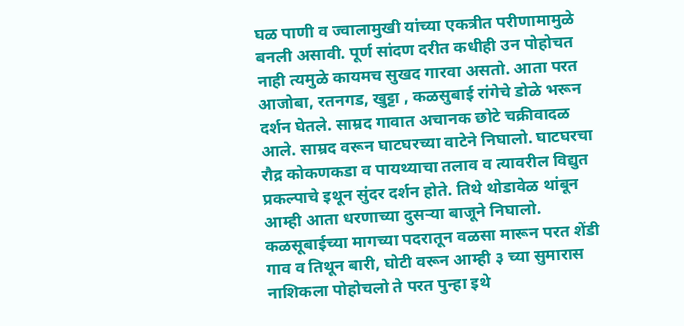घळ पाणी व ज्वालामुखी यांच्या एकत्रीत परीणामामुळे बनली असावी. पूर्ण सांदण दरीत कधीही उन पोहोचत नाही त्यमुळे कायमच सुखद गारवा असतो. आता परत आजोबा, रतनगड, खुट्टा , कळसुबाई रांगेचे डोळे भरून दर्शन घेतले. साम्रद गावात अचानक छोटे चक्रीवादळ आले. साम्रद वरून घाटघरच्या वाटेने निघालो. घाटघरचा रौद्र कोकणकडा व पायथ्याचा तलाव व त्यावरील विद्युत प्रकल्पाचे इथून सुंदर दर्शन होते. तिथे थोडावेळ थांबून आम्ही आता धरणाच्या दुसर्‍या बाजूने निघालो. कळसूबाईच्या मागच्या पदरातून वळसा मारून परत शेंडी गाव व तिथून बारी, घोटी वरून आम्ही ३ च्या सुमारास नाशिकला पोहोचलो ते परत पुन्हा इथे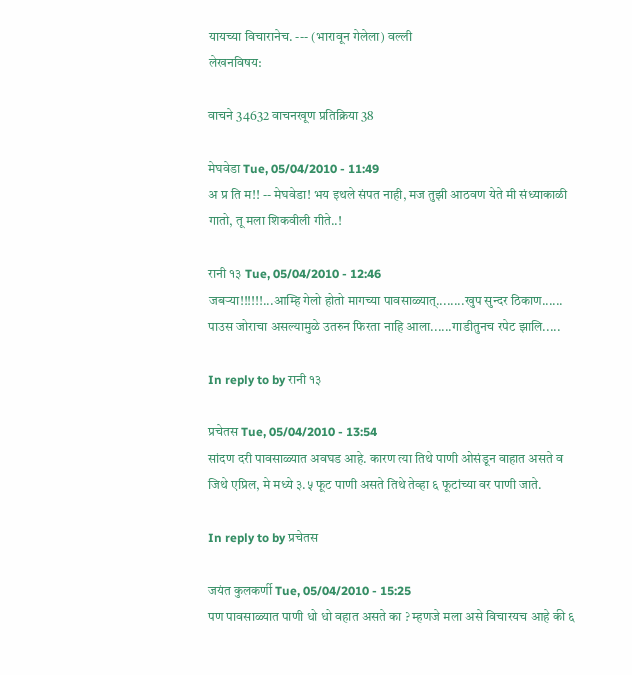यायच्या विचारानेच. --- (भारावून गेलेला) वल्ली
लेखनविषय:

वाचने 34632 वाचनखूण प्रतिक्रिया 38

मेघवेडा Tue, 05/04/2010 - 11:49
अ प्र ति म!! -- मेघवेडा! भय इथले संपत नाही, मज तुझी आठवण येते मी संध्याकाळी गातो, तू मला शिकवीली गीते..!

रानी १३ Tue, 05/04/2010 - 12:46
जबर्‍या!!!!!!...आम्हि गेलो होतो मागच्या पावसाळ्यात्........खुप सुन्दर ठिकाण...... पाउस जोराचा असल्यामुळे उतरुन फिरता नाहि आला......गाडीतुनच रपेट झालि.....

In reply to by रानी १३

प्रचेतस Tue, 05/04/2010 - 13:54
सांदण दरी पावसाळ्यात अवघड आहे. कारण त्या तिथे पाणी ओसंडून वाहात असते व जिथे एप्रिल, मे मध्ये ३.५ फूट पाणी असते तिथे तेव्हा ६ फूटांच्या वर पाणी जाते.

In reply to by प्रचेतस

जयंत कुलकर्णी Tue, 05/04/2010 - 15:25
पण पावसाळ्यात पाणी धो धो वहात असते का ? म्हणजे मला असे विचारयच आहे की ६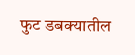फुट डबक्यातील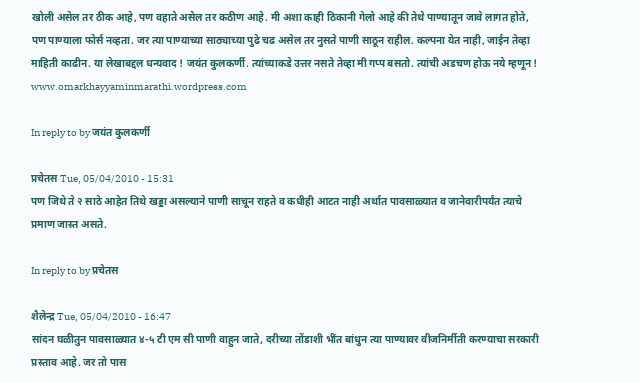खोली असेल तर ठीक आहे, पण वहाते असेल तर कठीण आहे. मी अशा काही ठिकानी गेलो आहे की तेथे पाण्यातून जावे लागत होते, पण पाण्याला फोर्स नव्हता. जर त्या पाण्याच्या साठ्याच्या पुढे चढ असेल तर नुसते पाणी साठून राहील. कल्पना येत नाही, जाईन तेव्हा माहिती काढीन. या लेखाबद्दल धन्यवाद ! जयंत कुलकर्णी. त्यांच्याकडे उत्तर नसते तेव्हा मी गप्प बसतो. त्यांची अडचण होऊ नये म्हणून ! www.omarkhayyaminmarathi.wordpress.com

In reply to by जयंत कुलकर्णी

प्रचेतस Tue, 05/04/2010 - 15:31
पण जिथे ते २ साठे आहेत तिथे खड्डा असल्याने पाणी साचून राहते व कधीही आटत नाही अर्थात पावसाळ्यात व जानेवारीपर्यंत त्याचे प्रमाण जास्त असते.

In reply to by प्रचेतस

शैलेन्द्र Tue, 05/04/2010 - 16:47
सांदन घळीतुन पावसाळ्यात ४-५ टी एम सी पाणी वाहुन जाते, दरीच्या तोंडाशी भींत बांधुन त्या पाण्यावर वीजनिर्मीती करण्याचा सरकारी प्रस्ताव आहे. जर तो पास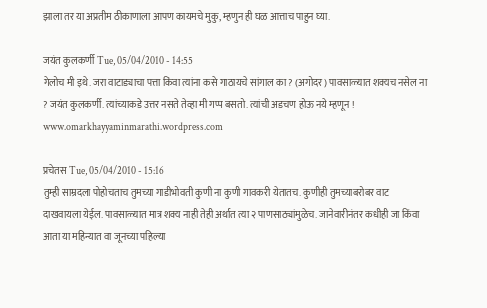झाला तर या अप्रतीम ठीकाणाला आपण कायमचे मुकु, म्हणुन ही घळ आत्ताच पाहुन घ्या.

जयंत कुलकर्णी Tue, 05/04/2010 - 14:55
गेलोच मी इथे. जरा वाटाड्याचा पत्ता किंवा त्यांना कसे गाठायचे सांगाल का ? (अगोदर) पावसाळ्यात शक्यच नसेल ना ? जयंत कुलकर्णी. त्यांच्याकडे उत्तर नसते तेव्हा मी गप्प बसतो. त्यांची अडचण होऊ नये म्हणून ! www.omarkhayyaminmarathi.wordpress.com

प्रचेतस Tue, 05/04/2010 - 15:16
तुम्ही साम्रदला पोहोचताच तुमच्या गाडीभोवती कुणी ना कुणी गावकरी येतातच. कुणीही तुमच्याबरोबर वाट दाखवायला येईल. पावसाळ्यात मात्र शक्य नाही तेही अर्थात त्या २ पाणसाठ्यांमुळेच. जानेवारीनंतर कधीही जा किंवा आता या महिन्यात वा जूनच्या पहिल्या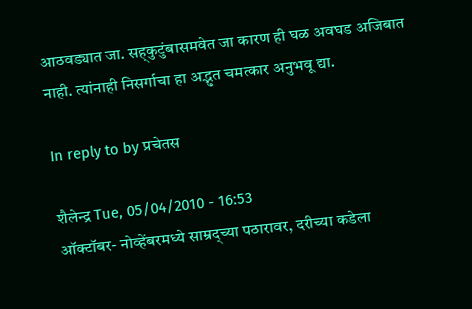आठवड्यात जा. सह्कुटुंबासमवेत जा कारण ही घळ अवघड अजिबात नाही. त्यांनाही निसर्गाचा हा अद्भुत चमत्कार अनुभवू द्या.

In reply to by प्रचेतस

शैलेन्द्र Tue, 05/04/2010 - 16:53
ऑक्टॉबर- नोव्हेंबरमध्ये साम्रद्च्या पठारावर, दरीच्या कडेला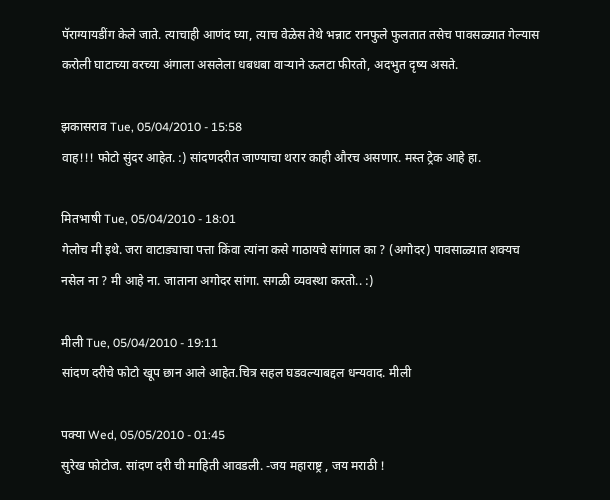पॅराग्यायडींग केले जाते. त्याचाही आणंद घ्या, त्याच वेळेस तेथे भन्नाट रानफुले फुलतात तसेच पावसळ्यात गेल्यास करोली घाटाच्या वरच्या अंगाला असलेला धबधबा वार्‍याने ऊलटा फीरतो, अदभुत दृष्य असते.

झकासराव Tue, 05/04/2010 - 15:58
वाह!!! फोटो सुंदर आहेत. :) सांदणदरीत जाण्याचा थरार काही औरच असणार. मस्त ट्रेक आहे हा.

मितभाषी Tue, 05/04/2010 - 18:01
गेलोच मी इथे. जरा वाटाड्याचा पत्ता किंवा त्यांना कसे गाठायचे सांगाल का ? (अगोदर) पावसाळ्यात शक्यच नसेल ना ? मी आहे ना. जाताना अगोदर सांगा. सगळी व्यवस्था करतो.. :)

मीली Tue, 05/04/2010 - 19:11
सांदण दरीचे फोटो खूप छान आले आहेत.चित्र सहल घडवल्याबद्दल धन्यवाद. मीली

पक्या Wed, 05/05/2010 - 01:45
सुरेख फोटोज. सांदण दरी ची माहिती आवडली. -जय महाराष्ट्र , जय मराठी !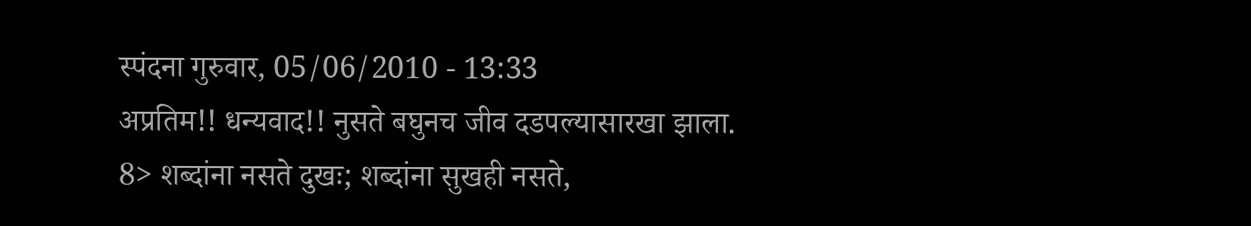स्पंदना गुरुवार, 05/06/2010 - 13:33
अप्रतिम!! धन्यवाद!! नुसते बघुनच जीव दडपल्यासारखा झाला. 8> शब्दांना नसते दुखः; शब्दांना सुखही नसते,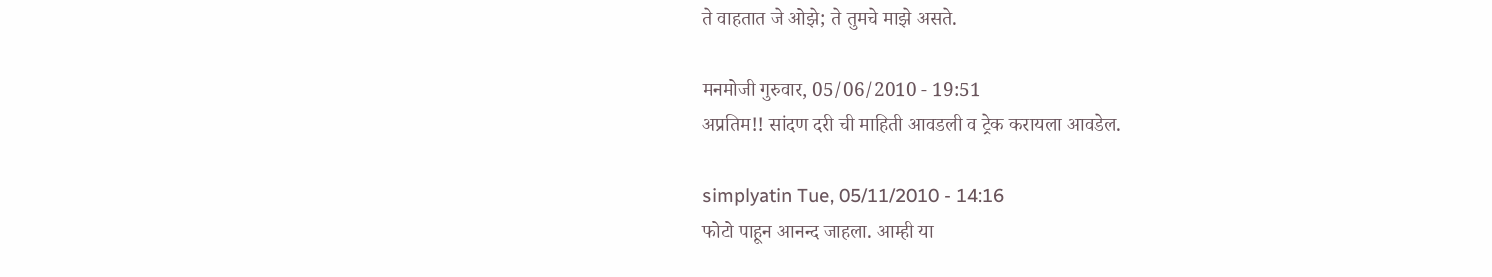ते वाहतात जे ओझे; ते तुमचे माझे असते.

मनमोजी गुरुवार, 05/06/2010 - 19:51
अप्रतिम!! सांदण दरी ची माहिती आवडली व ट्रेक करायला आवडेल.

simplyatin Tue, 05/11/2010 - 14:16
फोटो पाहून आनन्द जाहला. आम्ही या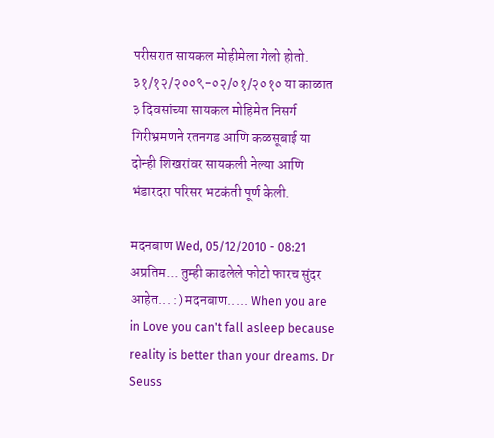परीसरात सायकल मोहीमेला गेलो होतो. ३१/१२/२००९-०२/०१/२०१० या काळात ३ दिवसांच्या सायकल मोहिमेत निसर्ग गिरीभ्रमणने रतनगड आणि कळसूबाई या दोन्ही शिखरांवर सायकली नेल्या आणि भंडारदरा परिसर भटकंती पूर्ण केली.

मदनबाण Wed, 05/12/2010 - 08:21
अप्रतिम... तुम्ही काढलेले फोटो फारच सुंदर आहेत... :) मदनबाण..... When you are in Love you can't fall asleep because reality is better than your dreams. Dr Seuss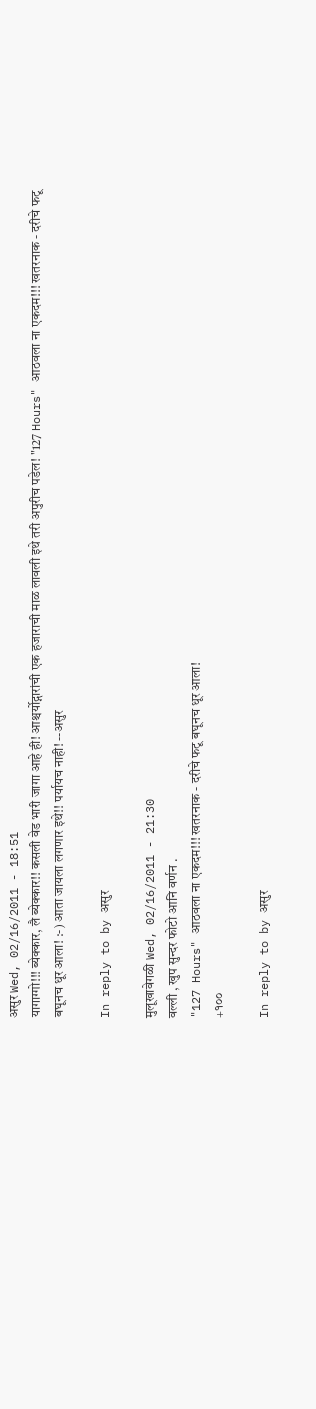असुर Wed, 02/16/2011 - 18:51
यागाग्गो!!! ब्येक्कार, लै ब्येक्कार!! कसली वेड भारी जागा आहे ही! आश्चर्योद्गारांची एक हजाराची माळ लावली इथे तरी अपुरीच पडेल! "127 Hours" आठवला ना एकदम!!! खतरनाक - दरीचे फटू बघूनच धूर आला! :-) आता जायला लगणार इथे!! पर्यायच नाही! --असुर

In reply to by असुर

मुलूखावेगळी Wed, 02/16/2011 - 21:30
वल्ली , खुप सुन्दर फोटो आनि वर्णन .
"127 Hours" आठवला ना एकदम!!! खतरनाक - दरीचे फटू बघूनच धूर आला!
+१००

In reply to by असुर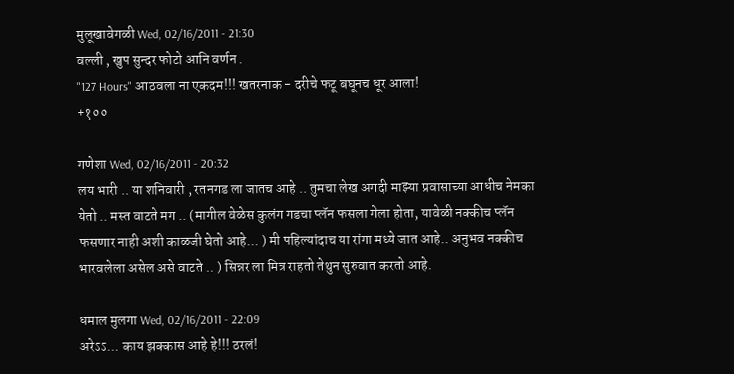मुलूखावेगळी Wed, 02/16/2011 - 21:30
वल्ली , खुप सुन्दर फोटो आनि वर्णन .
"127 Hours" आठवला ना एकदम!!! खतरनाक - दरीचे फटू बघूनच धूर आला!
+१००

गणेशा Wed, 02/16/2011 - 20:32
लय भारी .. या शनिवारी , रतनगड ला जातच आहे .. तुमचा लेख अगदी माझ्या प्रवासाच्या आधीच नेमका येतो .. मस्त वाटते मग .. (मागील वेळेस कुलंग गडचा प्लॅन फसला गेला होता, यावेळी नक्कीच प्लॅन फसणार नाही अशी काळजी घेतो आहे... ) मी पहिल्यांदाच या रांगा मध्ये जात आहे.. अनुभव नक्कीच भारवलेला असेल असे वाटते .. ) सिन्नर ला मित्र राहतो तेथुन सुरुवात करतो आहे.

धमाल मुलगा Wed, 02/16/2011 - 22:09
अरेऽऽ... काय झक्कास आहे हे!!! ठरलं!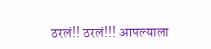ठरलं!! ठरलं!!! आपल्याला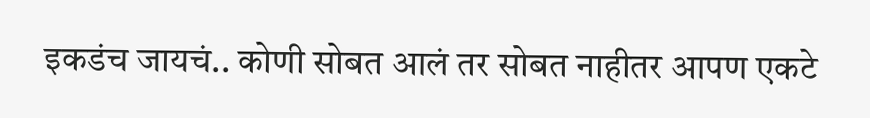इकडंच जायचं.. कोणी सोबत आलं तर सोबत नाहीतर आपण एकटे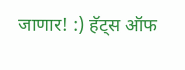जाणार! :) हॅट्स ऑफ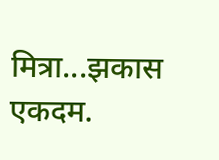मित्रा...झकास एकदम.